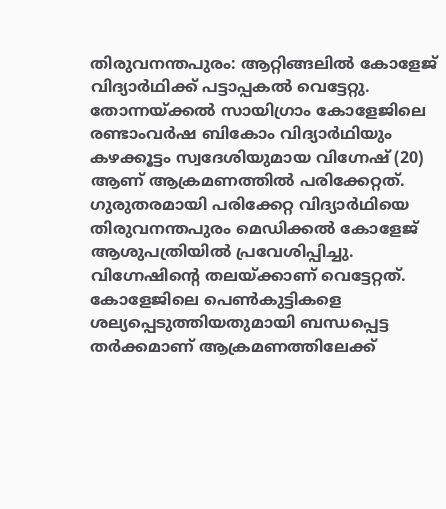തിരുവനന്തപുരം: ആറ്റിങ്ങലിൽ കോളേജ് വിദ്യാർഥിക്ക് പട്ടാപ്പകൽ വെട്ടേറ്റു. തോന്നയ്ക്കൽ സായിഗ്രാം കോളേജിലെ രണ്ടാംവർഷ ബികോം വിദ്യാർഥിയും കഴക്കൂട്ടം സ്വദേശിയുമായ വിഗ്നേഷ് (20) ആണ് ആക്രമണത്തിൽ പരിക്കേറ്റത്. ഗുരുതരമായി പരിക്കേറ്റ വിദ്യാർഥിയെ തിരുവനന്തപുരം മെഡിക്കൽ കോളേജ് ആശുപത്രിയിൽ പ്രവേശിപ്പിച്ചു. വിഗ്നേഷിന്റെ തലയ്ക്കാണ് വെട്ടേറ്റത്.
കോളേജിലെ പെൺകുട്ടികളെ ശല്യപ്പെടുത്തിയതുമായി ബന്ധപ്പെട്ട തർക്കമാണ് ആക്രമണത്തിലേക്ക്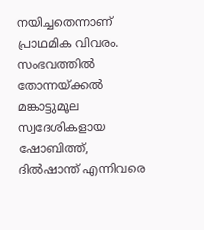നയിച്ചതെന്നാണ് പ്രാഥമിക വിവരം. സംഭവത്തിൽ തോന്നയ്ക്കൽ മങ്കാട്ടുമൂല സ്വദേശികളായ ഷോബിത്ത്, ദിൽഷാന്ത് എന്നിവരെ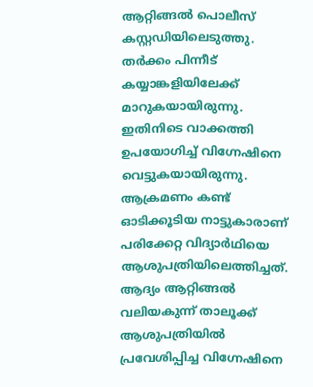ആറ്റിങ്ങൽ പൊലീസ് കസ്റ്റഡിയിലെടുത്തു.
തർക്കം പിന്നീട് കയ്യാങ്കളിയിലേക്ക് മാറുകയായിരുന്നു. ഇതിനിടെ വാക്കത്തി ഉപയോഗിച്ച് വിഗ്നേഷിനെ വെട്ടുകയായിരുന്നു. ആക്രമണം കണ്ട് ഓടിക്കൂടിയ നാട്ടുകാരാണ് പരിക്കേറ്റ വിദ്യാർഥിയെ ആശുപത്രിയിലെത്തിച്ചത്. ആദ്യം ആറ്റിങ്ങൽ വലിയകുന്ന് താലൂക്ക് ആശുപത്രിയിൽ പ്രവേശിപ്പിച്ച വിഗ്നേഷിനെ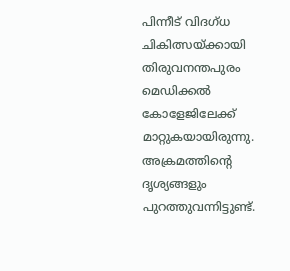പിന്നീട് വിദഗ്ധ ചികിത്സയ്ക്കായി തിരുവനന്തപുരം മെഡിക്കൽ കോളേജിലേക്ക് മാറ്റുകയായിരുന്നു.
അക്രമത്തിന്റെ ദൃശ്യങ്ങളും പുറത്തുവന്നിട്ടുണ്ട്.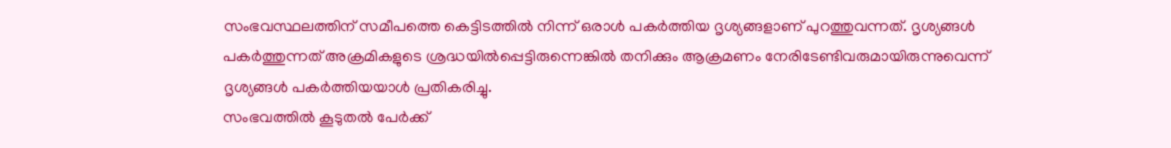സംഭവസ്ഥലത്തിന് സമീപത്തെ കെട്ടിടത്തിൽ നിന്ന് ഒരാൾ പകർത്തിയ ദൃശ്യങ്ങളാണ് പുറത്തുവന്നത്. ദൃശ്യങ്ങൾ പകർത്തുന്നത് അക്രമികളുടെ ശ്രദ്ധയിൽപ്പെട്ടിരുന്നെങ്കിൽ തനിക്കും ആക്രമണം നേരിടേണ്ടിവരുമായിരുന്നുവെന്ന് ദൃശ്യങ്ങൾ പകർത്തിയയാൾ പ്രതികരിച്ചു.
സംഭവത്തിൽ കൂടുതൽ പേർക്ക്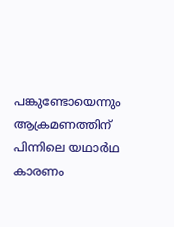പങ്കുണ്ടോയെന്നും ആക്രമണത്തിന് പിന്നിലെ യഥാർഥ കാരണം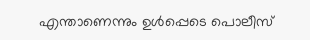എന്താണെന്നും ഉൾപ്പെടെ പൊലീസ്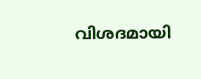വിശദമായി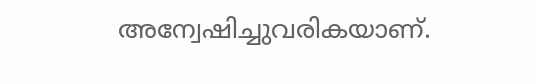അന്വേഷിച്ചുവരികയാണ്.